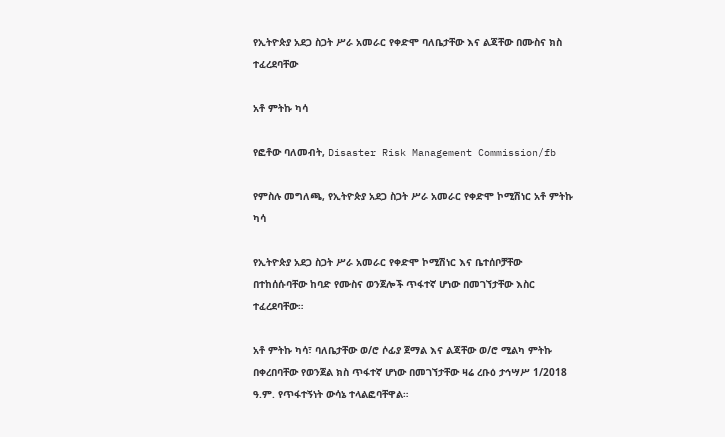የኢትዮጵያ አደጋ ስጋት ሥራ አመራር የቀድሞ ባለቤታቸው እና ልጃቸው በሙስና ክስ ተፈረደባቸው

አቶ ምትኩ ካሳ

የፎቶው ባለመብት, Disaster Risk Management Commission/fb

የምስሉ መግለጫ, የኢትዮጵያ አደጋ ስጋት ሥራ አመራር የቀድሞ ኮሚሽነር አቶ ምትኩ ካሳ

የኢትዮጵያ አደጋ ስጋት ሥራ አመራር የቀድሞ ኮሚሽነር እና ቤተሰቦቻቸው በተከሰሱባቸው ከባድ የሙስና ወንጀሎች ጥፋተኛ ሆነው በመገኘታቸው እስር ተፈረደባቸው።

አቶ ምትኩ ካሳ፣ ባለቤታቸው ወ/ሮ ሶፊያ ጀማል እና ልጃቸው ወ/ሮ ሚልካ ምትኩ በቀረበባቸው የወንጀል ክስ ጥፋተኛ ሆነው በመገኘታቸው ዛሬ ረቡዕ ታኅሣሥ 1/2018 ዓ.ም. የጥፋተኝነት ውሳኔ ተላልፎባቸዋል።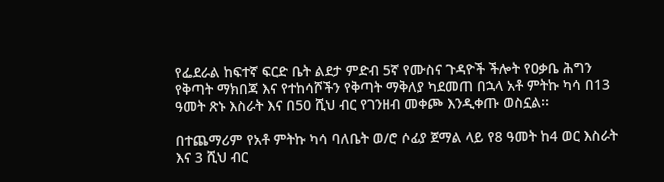የፌደራል ከፍተኛ ፍርድ ቤት ልደታ ምድብ 5ኛ የሙስና ጉዳዮች ችሎት የዐቃቤ ሕግን የቅጣት ማክበጃ እና የተከሳሾችን የቅጣት ማቅለያ ካደመጠ በኋላ አቶ ምትኩ ካሳ በ13 ዓመት ጽኑ እስራት እና በ50 ሺህ ብር የገንዘብ መቀጮ እንዲቀጡ ወስኗል፡፡

በተጨማሪም የአቶ ምትኩ ካሳ ባለቤት ወ/ሮ ሶፊያ ጀማል ላይ የ8 ዓመት ከ4 ወር እስራት እና 3 ሺህ ብር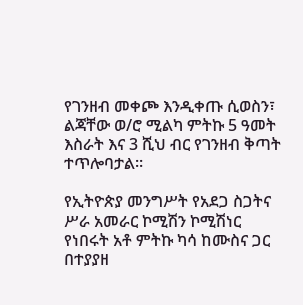የገንዘብ መቀጮ እንዲቀጡ ሲወስን፣ ልጃቸው ወ/ሮ ሚልካ ምትኩ 5 ዓመት እስራት እና 3 ሺህ ብር የገንዘብ ቅጣት ተጥሎባታል።

የኢትዮጵያ መንግሥት የአደጋ ስጋትና ሥራ አመራር ኮሚሽን ኮሚሽነር የነበሩት አቶ ምትኩ ካሳ ከሙስና ጋር በተያያዘ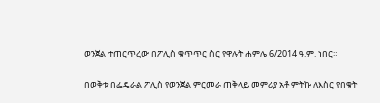ወንጀል ተጠርጥረው በፖሊስ ቁጥጥር ስር የዋሉት ሐምሌ 6/2014 ዓ.ም. ነበር።

በወቅቱ በፌዴራል ፖሊስ የወንጀል ምርመራ ጠቅላይ መምሪያ አቶ ምትኩ ለእስር የበቁት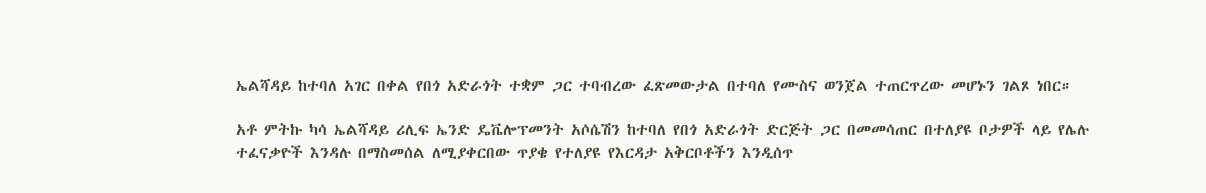ኤልሻዳይ ከተባለ አገር በቀል የበጎ አድራጎት ተቋም ጋር ተባብረው ፈጽመውታል በተባለ የሙስና ወንጀል ተጠርጥረው መሆኑን ገልጾ ነበር።

አቶ ምትኩ ካሳ ኤልሻዳይ ሪሊፍ ኤንድ ዴቬሎፕመንት አሶሴሽን ከተባለ የበጎ አድራጎት ድርጅት ጋር በመመሳጠር በተለያዩ ቦታዎች ላይ የሌሉ ተፈናቃዮች እንዳሉ በማስመሰል ለሚያቀርበው ጥያቄ የተለያዩ የእርዳታ አቅርቦቶችን እንዲሰጥ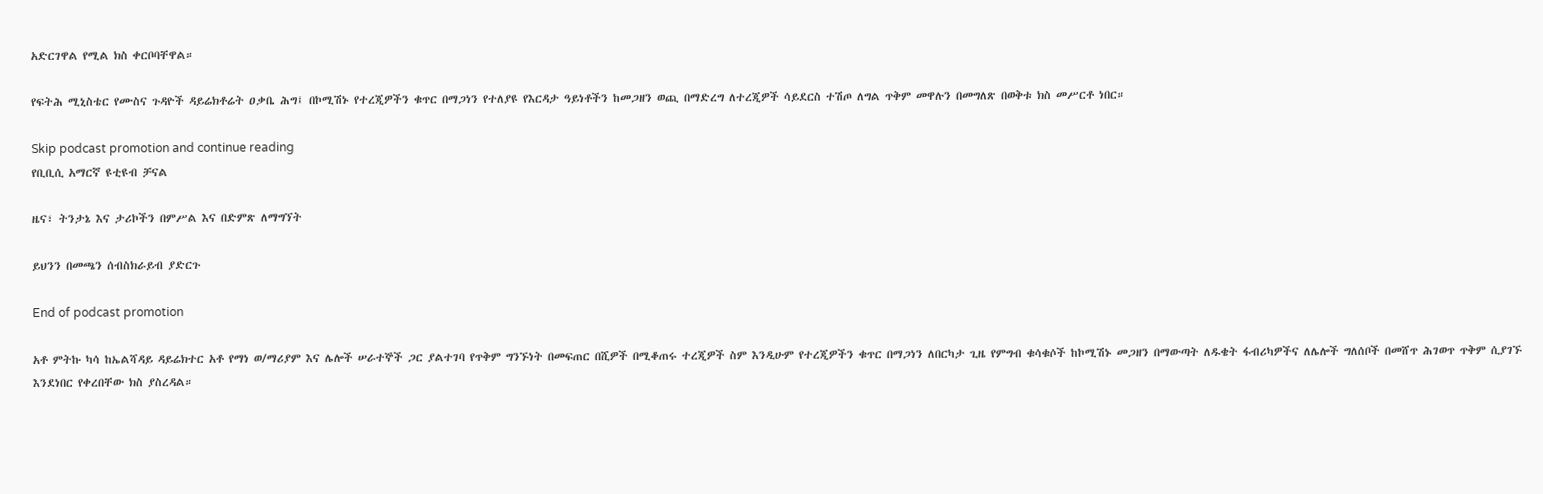አድርገዋል የሚል ክስ ቀርቦባቸዋል።

የፍትሕ ሚኒስቴር የሙስና ጉዳዮች ዳይሬክቶሬት ዐቃቤ ሕግ፤ በኮሚሽኑ የተረጂዎችን ቁጥር በማጋነን የተለያዩ የእርዳታ ዓይነቶችን ከመጋዘን ወጪ በማድረግ ለተረጂዎች ሳይደርስ ተሽጦ ለግል ጥቅም መዋሉን በመግለጽ በወቅቱ ክስ መሥርቶ ነበር።

Skip podcast promotion and continue reading
የቢቢሲ አማርኛ ዩቲዩብ ቻናል

ዜና፣ ትንታኔ እና ታሪኮችን በምሥል እና በድምጽ ለማግኘት

ይህንን በመጫን ሰብስክራይብ ያድርጉ

End of podcast promotion

አቶ ምትኩ ካሳ ከኤልሻዳይ ዳይሬክተር አቶ የማነ ወ/ማሪያም እና ሌሎች ሠራተኞች ጋር ያልተገባ የጥቅም ግንኙነት በመፍጠር በሺዎች በሚቆጠሩ ተረጂዎች ስም እንዲሁም የተረጂዎችን ቁጥር በማጋነን ለበርካታ ጊዜ የምግብ ቁሳቁሶች ከኮሚሽኑ መጋዘን በማውጣት ለዱቄት ፋብሪካዎችና ለሌሎች ግለሰቦች በመሸጥ ሕገወጥ ጥቅም ሲያገኙ እንደነበር የቀረበቸው ክስ ያስረዳል።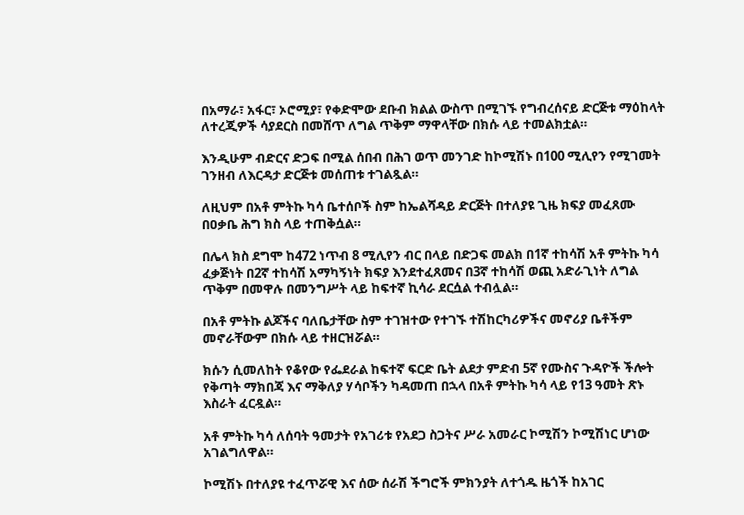በአማራ፣ አፋር፣ ኦሮሚያ፣ የቀድሞው ደቡብ ክልል ውስጥ በሚገኙ የግብረሰናይ ድርጅቱ ማዕከላት ለተረጂዎች ሳያደርስ በመሸጥ ለግል ጥቅም ማዋላቸው በክሱ ላይ ተመልክቷል።

እንዲሁም ብድርና ድጋፍ በሚል ሰበብ በሕገ ወጥ መንገድ ከኮሚሽኑ በ100 ሚሊየን የሚገመት ገንዘብ ለእርዳታ ድርጅቱ መሰጠቱ ተገልጿል።

ለዚህም በአቶ ምትኩ ካሳ ቤተሰቦች ስም ከኤልሻዳይ ድርጅት በተለያዩ ጊዜ ክፍያ መፈጸሙ በዐቃቤ ሕግ ክስ ላይ ተጠቅሷል።

በሌላ ክስ ደግሞ ከ472 ነጥብ 8 ሚሊየን ብር በላይ በድጋፍ መልክ በ1ኛ ተከሳሽ አቶ ምትኩ ካሳ ፈቃጅነት በ2ኛ ተከሳሽ አማካኝነት ክፍያ እንደተፈጸመና በ3ኛ ተከሳሽ ወጪ አድራጊነት ለግል ጥቅም በመዋሉ በመንግሥት ላይ ከፍተኛ ኪሳራ ደርሷል ተብሏል።

በአቶ ምትኩ ልጆችና ባለቤታቸው ስም ተገዝተው የተገኙ ተሽከርካሪዎችና መኖሪያ ቤቶችም መኖራቸውም በክሱ ላይ ተዘርዝሯል።

ክሱን ሲመለከት የቆየው የፌደራል ከፍተኛ ፍርድ ቤት ልደታ ምድብ 5ኛ የሙስና ጉዳዮች ችሎት የቅጣት ማክበጃ እና ማቅለያ ሃሳቦችን ካዳመጠ በኋላ በአቶ ምትኩ ካሳ ላይ የ13 ዓመት ጽኑ እስራት ፈርዷል።

አቶ ምትኩ ካሳ ለሰባት ዓመታት የአገሪቱ የአደጋ ስጋትና ሥራ አመራር ኮሚሽን ኮሚሽነር ሆነው አገልግለዋል።

ኮሚሽኑ በተለያዩ ተፈጥሯዊ እና ሰው ሰራሽ ችግሮች ምክንያት ለተጎዱ ዜጎች ከአገር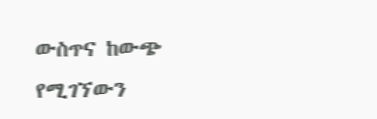ውስጥና ከውጭ የሚገኘውን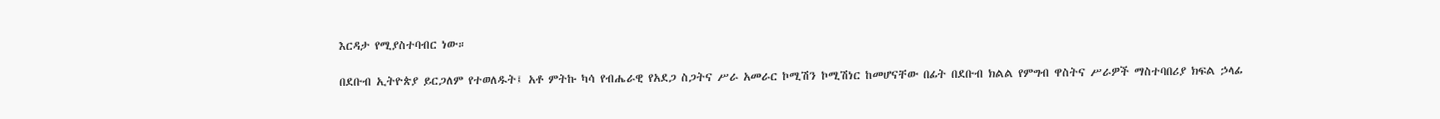እርዳታ የሚያስተባብር ነው።

በደቡብ ኢትዮጵያ ይርጋለም የተወለዱት፤ አቶ ምትኩ ካሳ የብሔራዊ የአደጋ ስጋትና ሥራ አመራር ኮሚሽን ኮሚሽነር ከመሆናቸው በፊት በደቡብ ክልል የምግብ ዋስትና ሥራዎች ማስተባበሪያ ክፍል ኃላፊ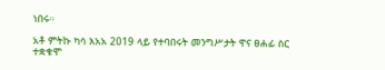ነበሩ።

አቶ ምትኩ ካሳ እአአ 2019 ላይ የተባበሩት መንግሥታት ዋና ፀሐፊ ስር ተቋቁሞ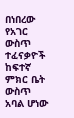በነበረው የአገር ውስጥ ተፈናቃዮች ከፍተኛ ምክር ቤት ውስጥ አባል ሆነው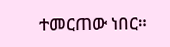ተመርጠው ነበር።